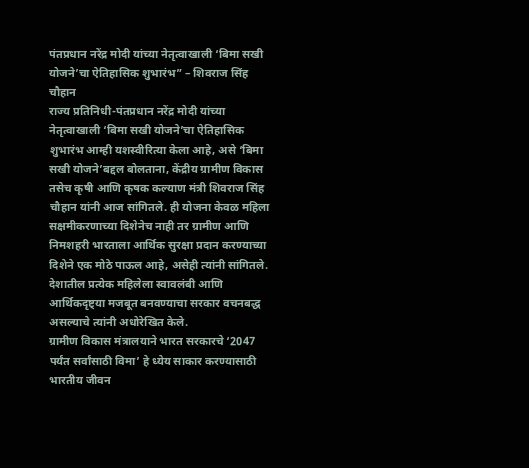पंतप्रधान नरेंद्र मोदी यांच्या नेतृत्वाखाली ‘बिमा सखी योजने’चा ऐतिहासिक शुभारंभ” – शिवराज सिंह चौहान
राज्य प्रतिनिधी-पंतप्रधान नरेंद्र मोदी यांच्या नेतृत्वाखाली ‘बिमा सखी योजने’चा ऐतिहासिक शुभारंभ आम्ही यशस्वीरित्या केला आहे, असे ‘बिमा सखी योजने’बद्दल बोलताना, केंद्रीय ग्रामीण विकास तसेच कृषी आणि कृषक कल्याण मंत्री शिवराज सिंह चौहान यांनी आज सांगितले. ही योजना केवळ महिला सक्षमीकरणाच्या दिशेनेच नाही तर ग्रामीण आणि निमशहरी भारताला आर्थिक सुरक्षा प्रदान करण्याच्या दिशेने एक मोठे पाऊल आहे, असेही त्यांनी सांगितले. देशातील प्रत्येक महिलेला स्वावलंबी आणि आर्थिकदृष्ट्या मजबूत बनवण्याचा सरकार वचनबद्ध असल्याचे त्यांनी अधोरेखित केले.
ग्रामीण विकास मंत्रालयाने भारत सरकारचे ‘2047 पर्यंत सर्वांसाठी विमा’ हे ध्येय साकार करण्यासाठी भारतीय जीवन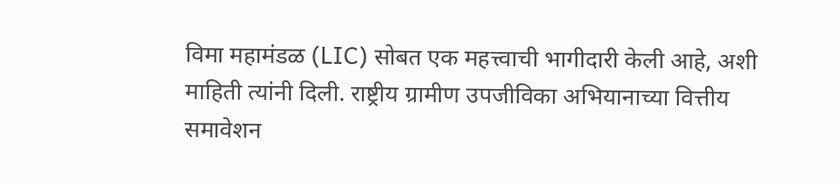विमा महामंडळ (LIC) सोबत एक महत्त्वाची भागीदारी केली आहे, अशी माहिती त्यांनी दिली. राष्ट्रीय ग्रामीण उपजीविका अभियानाच्या वित्तीय समावेशन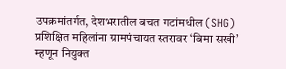उपक्रमांतर्गत, देशभरातील बचत गटांमधील (SHG) प्रशिक्षित महिलांना ग्रामपंचायत स्तरावर ‘बिमा सखी’ म्हणून नियुक्त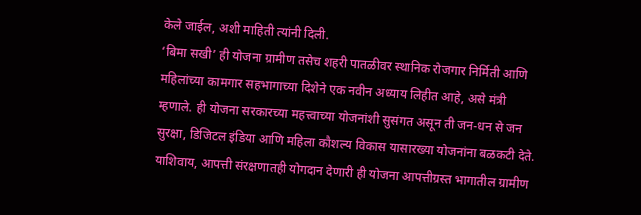केले जाईल, अशी माहिती त्यांनी दिली.
‘बिमा सखी’ ही योजना ग्रामीण तसेच शहरी पातळीवर स्थानिक रोजगार निर्मिती आणि महिलांच्या कामगार सहभागाच्या दिशेने एक नवीन अध्याय लिहीत आहे, असे मंत्री म्हणाले. ही योजना सरकारच्या महत्त्वाच्या योजनांशी सुसंगत असून ती जन-धन से जन सुरक्षा, डिजिटल इंडिया आणि महिला कौशल्य विकास यासारख्या योजनांना बळकटी देते. याशिवाय, आपत्ती संरक्षणातही योगदान देणारी ही योजना आपत्तीग्रस्त भागातील ग्रामीण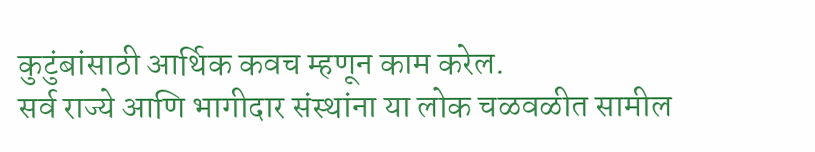कुटुंबांसाठी आर्थिक कवच म्हणून काम करेल.
सर्व राज्ये आणि भागीदार संस्थांना या लोक चळवळीत सामील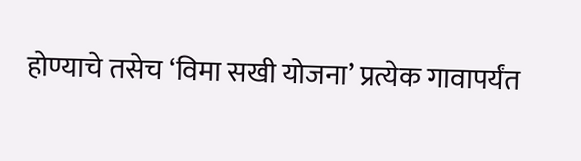होण्याचे तसेच ‘विमा सखी योजना’ प्रत्येक गावापर्यंत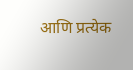आणि प्रत्येक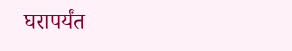घरापर्यंत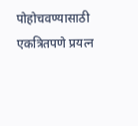पोहोचवण्यासाठी एकत्रितपणे प्रयत्न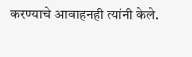करण्याचे आवाहनही त्यांनी केले.